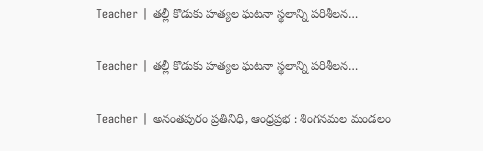Teacher | తల్లీ కొడుకు హత్యల ఘటనా స్థలాన్ని పరిశీల‌న‌…

Teacher | తల్లీ కొడుకు హత్యల ఘటనా స్థలాన్ని పరిశీల‌న‌…

Teacher | అనంతపురం ప్రతినిధి, ఆంధ్రప్రభ : శింగనమల మండలం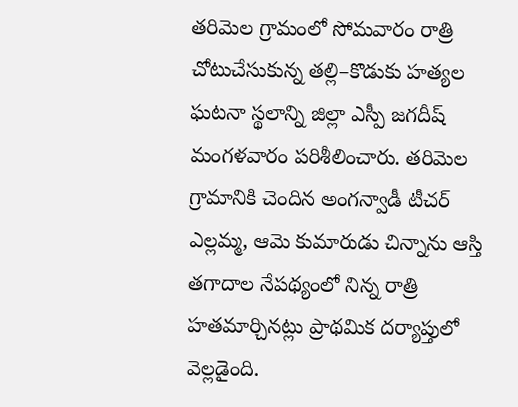తరిమెల గ్రామంలో సోమవారం రాత్రి చోటుచేసుకున్న తల్లి–కొడుకు హత్యల ఘటనా స్థలాన్ని జిల్లా ఎస్పీ జగదీష్ మంగళవారం పరిశీలించారు. తరిమెల గ్రామానికి చెందిన అంగన్వాడీ టీచర్ ఎల్లమ్మ, ఆమె కుమారుడు చిన్నాను ఆస్తి తగాదాల నేపథ్యంలో నిన్న రాత్రి హతమార్చినట్లు ప్రాథమిక దర్యాప్తులో వెల్లడైంది.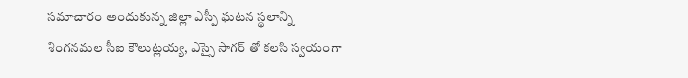సమాచారం అందుకున్న జిల్లా ఎస్పీ ఘటన స్థలాన్ని శింగనమల సీఐ కౌలుట్లయ్య, ఎస్సై సాగర్ తో కలసి స్వయంగా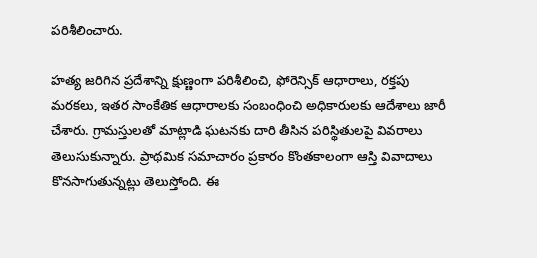పరిశీలించారు.

హత్య జరిగిన ప్రదేశాన్ని క్షుణ్ణంగా పరిశీలించి, ఫోరెన్సిక్ ఆధారాలు, రక్తపు మరకలు, ఇతర సాంకేతిక ఆధారాలకు సంబంధించి అధికారులకు ఆదేశాలు జారీ చేశారు. గ్రామస్తులతో మాట్లాడి ఘటనకు దారి తీసిన పరిస్థితులపై వివరాలు తెలుసుకున్నారు. ప్రాథమిక సమాచారం ప్రకారం కొంతకాలంగా ఆస్తి వివాదాలు కొనసాగుతున్నట్లు తెలుస్తోంది. ఈ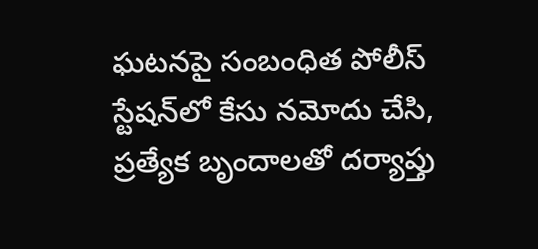ఘటనపై సంబంధిత పోలీస్ స్టేషన్‌లో కేసు నమోదు చేసి, ప్రత్యేక బృందాలతో దర్యాప్తు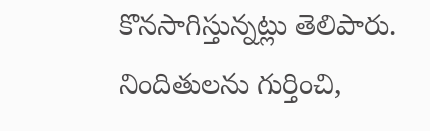కొనసాగిస్తున్నట్లు తెలిపారు. నిందితులను గుర్తించి,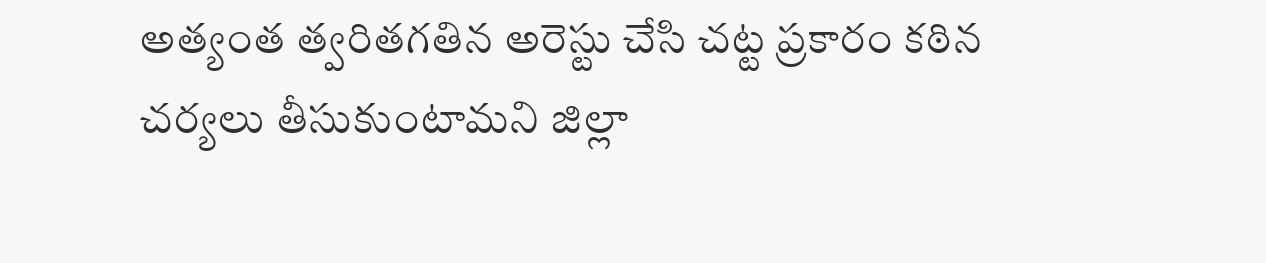అత్యంత త్వరితగతిన అరెస్టు చేసి చట్ట ప్రకారం కఠిన చర్యలు తీసుకుంటామని జిల్లా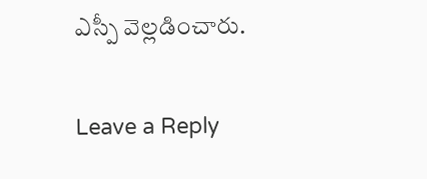ఎస్పీ వెల్లడించారు.

Leave a Reply